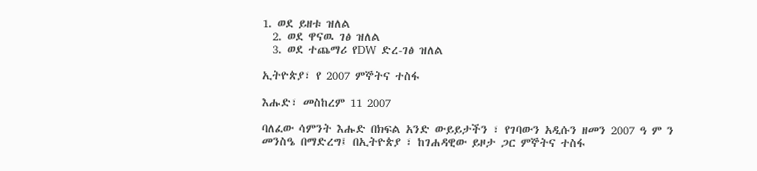1. ወደ ይዘቱ ዝለል
  2. ወደ ዋናዉ ገፅ ዝለል
  3. ወደ ተጨማሪ የDW ድረ-ገፅ ዝለል

ኢትዮጵያ፣ የ 2007 ምኞትና ተስፋ

እሑድ፣ መስከረም 11 2007

ባለፈው ሳምንት እሑድ በክፍል አንድ ውይይታችን ፣ የገባውን አዲሱን ዘመን 2007 ዓ ም ን መንስዔ በማድረግ፤ በኢትዮጵያ ፣ ከገሐዳዊው ይዞታ ጋር ምኞትና ተስፋ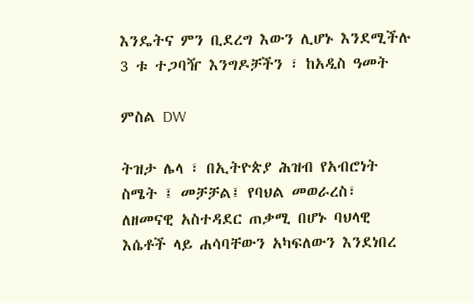እንዴትና ምን ቢደረግ እውን ሊሆኑ እንደሚችሉ 3 ቱ ተጋባዥ እንግዶቻችን ፣ ከአዲስ ዓመት

ምስል DW

ትዝታ ሌላ ፣ በኢትዮጵያ ሕዝብ የአብሮነት ስሜት ፤ መቻቻል፤ የባህል መወራረስ፣ ለዘመናዊ አስተዳደር ጠቃሚ በሆኑ ባህላዊ እሴቶች ላይ ሐሳባቸውን አካፍለውን እንደነበረ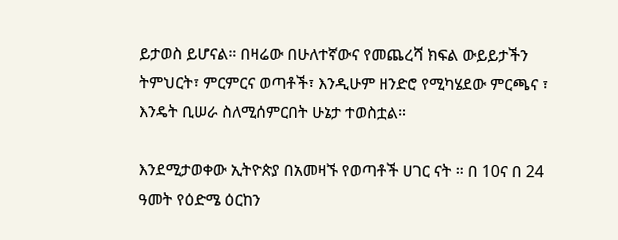ይታወስ ይሆናል። በዛሬው በሁለተኛውና የመጨረሻ ክፍል ውይይታችን ትምህርት፣ ምርምርና ወጣቶች፣ እንዲሁም ዘንድሮ የሚካሄደው ምርጫና ፣ እንዴት ቢሠራ ስለሚሰምርበት ሁኔታ ተወስቷል።

እንደሚታወቀው ኢትዮጵያ በአመዛኙ የወጣቶች ሀገር ናት ። በ 10ና በ 24 ዓመት የዕድሜ ዕርከን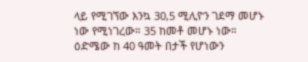ላይ የሚገኘው እንኳ 30,5 ሚሊዮን ገደማ መሆኑ ነው የሚነገረው። 35 ከመቶ መሆኑ ነው። ዕድሜው ከ 40 ዓመት በታች የሆነውን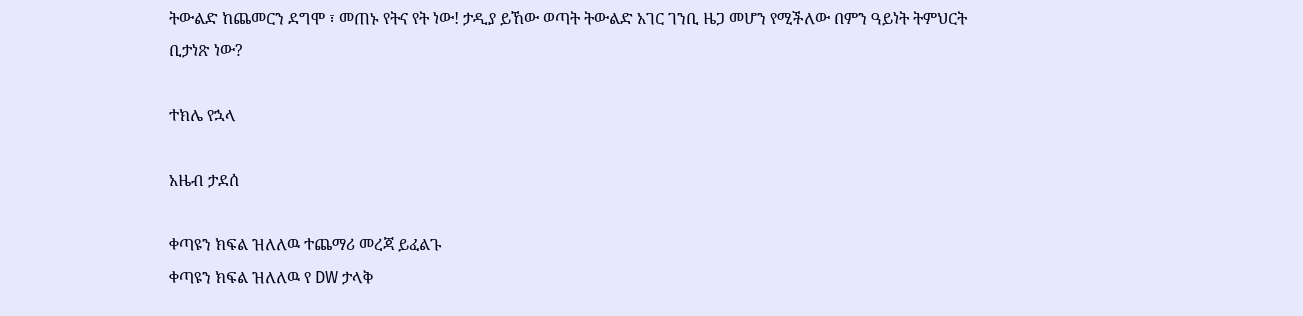ትውልድ ከጨመርን ደግሞ ፣ መጠኑ የትና የት ነው! ታዲያ ይኸው ወጣት ትውልድ አገር ገንቢ ዜጋ መሆን የሚችለው በምን ዓይነት ትምህርት ቢታነጽ ነው?

ተክሌ የኋላ

አዜብ ታደሰ

ቀጣዩን ክፍል ዝለለዉ ተጨማሪ መረጃ ይፈልጉ
ቀጣዩን ክፍል ዝለለዉ የ DW ታላቅ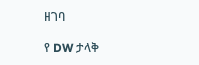ዘገባ

የ DW ታላቅ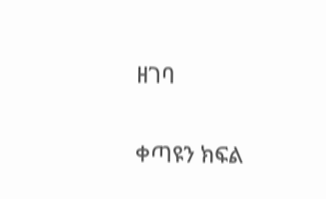ዘገባ

ቀጣዩን ክፍል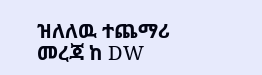ዝለለዉ ተጨማሪ መረጃ ከ DW